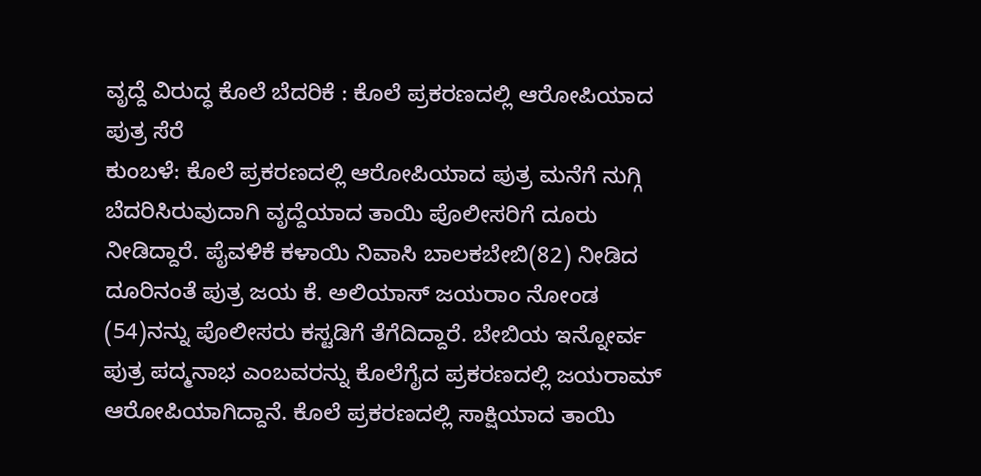ವೃದ್ದೆ ವಿರುದ್ಧ ಕೊಲೆ ಬೆದರಿಕೆ : ಕೊಲೆ ಪ್ರಕರಣದಲ್ಲಿ ಆರೋಪಿಯಾದ ಪುತ್ರ ಸೆರೆ
ಕುಂಬಳೆ: ಕೊಲೆ ಪ್ರಕರಣದಲ್ಲಿ ಆರೋಪಿಯಾದ ಪುತ್ರ ಮನೆಗೆ ನುಗ್ಗಿ ಬೆದರಿಸಿರುವುದಾಗಿ ವೃದ್ದೆಯಾದ ತಾಯಿ ಪೊಲೀಸರಿಗೆ ದೂರು ನೀಡಿದ್ದಾರೆ. ಪೈವಳಿಕೆ ಕಳಾಯಿ ನಿವಾಸಿ ಬಾಲಕಬೇಬಿ(82) ನೀಡಿದ ದೂರಿನಂತೆ ಪುತ್ರ ಜಯ ಕೆ. ಅಲಿಯಾಸ್ ಜಯರಾಂ ನೋಂಡ (54)ನನ್ನು ಪೊಲೀಸರು ಕಸ್ಟಡಿಗೆ ತೆಗೆದಿದ್ದಾರೆ. ಬೇಬಿಯ ಇನ್ನೋರ್ವ ಪುತ್ರ ಪದ್ಮನಾಭ ಎಂಬವರನ್ನು ಕೊಲೆಗೈದ ಪ್ರಕರಣದಲ್ಲಿ ಜಯರಾಮ್ ಆರೋಪಿಯಾಗಿದ್ದಾನೆ. ಕೊಲೆ ಪ್ರಕರಣದಲ್ಲಿ ಸಾಕ್ಷಿಯಾದ ತಾಯಿ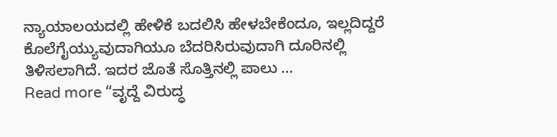ನ್ಯಾಯಾಲಯದಲ್ಲಿ ಹೇಳಿಕೆ ಬದಲಿಸಿ ಹೇಳಬೇಕೆಂದೂ, ಇಲ್ಲದಿದ್ದರೆ ಕೊಲೆಗೈಯ್ಯುವುದಾಗಿಯೂ ಬೆದರಿಸಿರುವುದಾಗಿ ದೂರಿನಲ್ಲಿ ತಿಳಿಸಲಾಗಿದೆ. ಇದರ ಜೊತೆ ಸೊತ್ತಿನಲ್ಲಿ ಪಾಲು …
Read more “ವೃದ್ದೆ ವಿರುದ್ಧ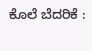ಕೊಲೆ ಬೆದರಿಕೆ :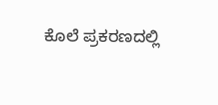ಕೊಲೆ ಪ್ರಕರಣದಲ್ಲಿ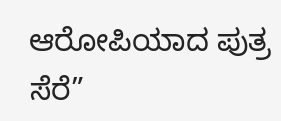ಆರೋಪಿಯಾದ ಪುತ್ರ ಸೆರೆ”